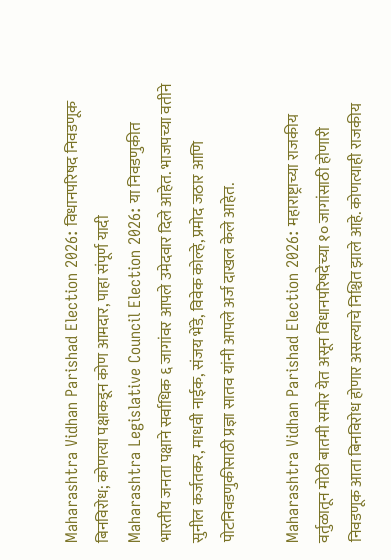Maharashtra Vidhan Parishad Election 2026: विधानपरिषद निवडणूक बिनविरोध; कोणत्या पक्षाकडून कोण आमदार, पाहा संपूर्ण यादी
Maharashtra Legislative Council Election 2026: या निवडणुकीत भारतीय जनता पक्षाने सर्वाधिक ६ जागांवर आपले उमेदवार दिले आहेत. भाजपच्या वतीने सुनील कर्जतकर, माधवी नाईक, संजय भेंडे, विवेक कोल्हे, प्रमोद जठार आणि पोटनिवडणुकीसाठी प्रज्ञा सातव यांनी आपले अर्ज दाखल केले आहेत.

Maharashtra Vidhan Parishad Election 2026: महाराष्ट्राच्या राजकीय वर्तुळातून मोठी बातमी समोर येत असून विधानपरिषदेच्या १० जागांसाठी होणारी निवडणूक आता बिनविरोध होणार असल्याचे निश्चित झाले आहे. कोणत्याही राजकीय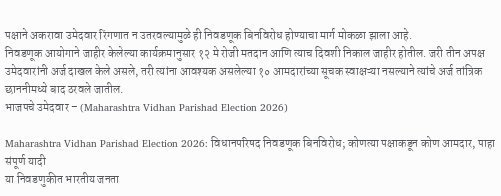पक्षाने अकरावा उमेदवार रिंगणात न उतरवल्यामुळे ही निवडणूक बिनविरोध होण्याचा मार्ग मोकळा झाला आहे.
निवडणूक आयोगाने जाहीर केलेल्या कार्यक्रमानुसार १२ मे रोजी मतदान आणि त्याच दिवशी निकाल जाहीर होतील. जरी तीन अपक्ष उमेदवारांनी अर्ज दाखल केले असले, तरी त्यांना आवश्यक असलेल्या १० आमदारांच्या सूचक स्वाक्षऱ्या नसल्याने त्यांचे अर्ज तांत्रिक छाननीमध्ये बाद ठरवले जातील.
भाजपचे उमेदवार – (Maharashtra Vidhan Parishad Election 2026)

Maharashtra Vidhan Parishad Election 2026: विधानपरिषद निवडणूक बिनविरोध; कोणत्या पक्षाकडून कोण आमदार, पाहा संपूर्ण यादी
या निवडणुकीत भारतीय जनता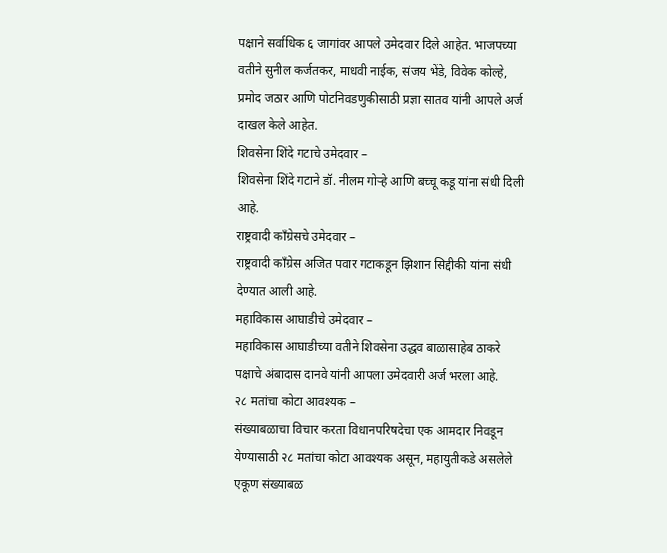पक्षाने सर्वाधिक ६ जागांवर आपले उमेदवार दिले आहेत. भाजपच्या वतीने सुनील कर्जतकर, माधवी नाईक, संजय भेंडे, विवेक कोल्हे, प्रमोद जठार आणि पोटनिवडणुकीसाठी प्रज्ञा सातव यांनी आपले अर्ज दाखल केले आहेत.
शिवसेना शिंदे गटाचे उमेदवार –
शिवसेना शिंदे गटाने डॉ. नीलम गोऱ्हे आणि बच्चू कडू यांना संधी दिली आहे.
राष्ट्रवादी काँग्रेसचे उमेदवार –
राष्ट्रवादी काँग्रेस अजित पवार गटाकडून झिशान सिद्दीकी यांना संधी देण्यात आली आहे.
महाविकास आघाडीचे उमेदवार –
महाविकास आघाडीच्या वतीने शिवसेना उद्धव बाळासाहेब ठाकरे पक्षाचे अंबादास दानवे यांनी आपला उमेदवारी अर्ज भरला आहे.
२८ मतांचा कोटा आवश्यक –
संख्याबळाचा विचार करता विधानपरिषदेचा एक आमदार निवडून येण्यासाठी २८ मतांचा कोटा आवश्यक असून, महायुतीकडे असलेले एकूण संख्याबळ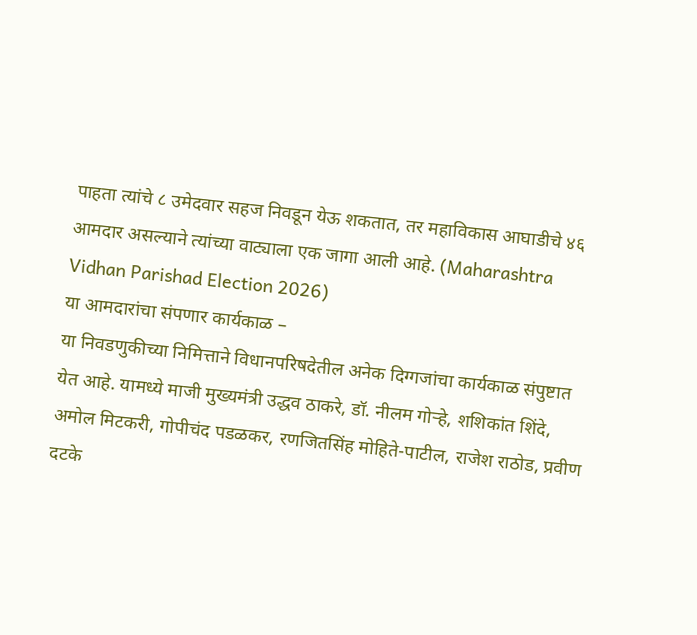पाहता त्यांचे ८ उमेदवार सहज निवडून येऊ शकतात, तर महाविकास आघाडीचे ४६ आमदार असल्याने त्यांच्या वाट्याला एक जागा आली आहे. (Maharashtra Vidhan Parishad Election 2026)
या आमदारांचा संपणार कार्यकाळ –
या निवडणुकीच्या निमित्ताने विधानपरिषदेतील अनेक दिग्गजांचा कार्यकाळ संपुष्टात येत आहे. यामध्ये माजी मुख्यमंत्री उद्धव ठाकरे, डॉ. नीलम गोऱ्हे, शशिकांत शिंदे, अमोल मिटकरी, गोपीचंद पडळकर, रणजितसिंह मोहिते-पाटील, राजेश राठोड, प्रवीण दटके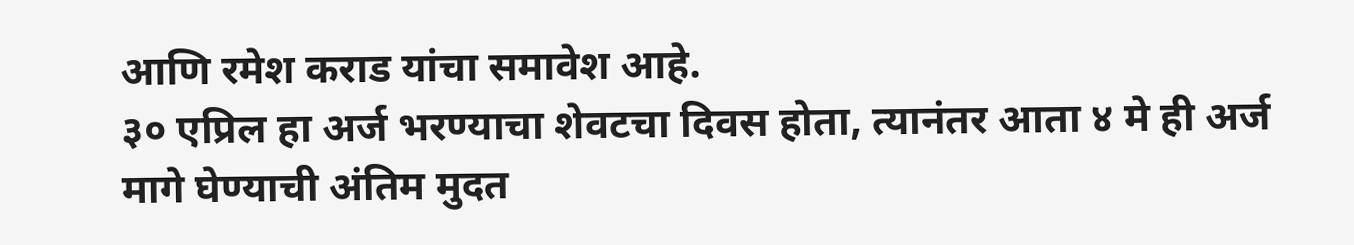आणि रमेश कराड यांचा समावेश आहे.
३० एप्रिल हा अर्ज भरण्याचा शेवटचा दिवस होता, त्यानंतर आता ४ मे ही अर्ज मागे घेण्याची अंतिम मुदत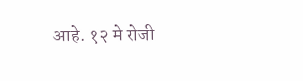आहे. १२ मे रोजी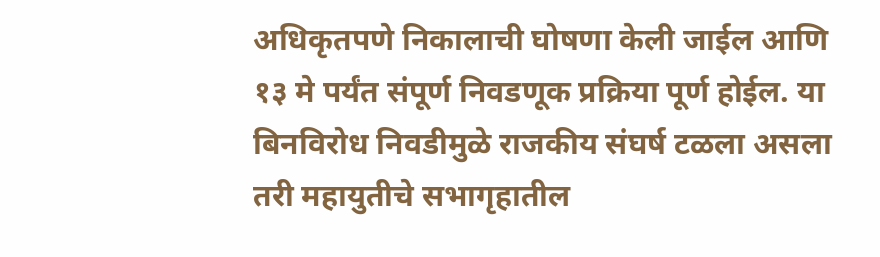अधिकृतपणे निकालाची घोषणा केली जाईल आणि १३ मे पर्यंत संपूर्ण निवडणूक प्रक्रिया पूर्ण होईल. या बिनविरोध निवडीमुळे राजकीय संघर्ष टळला असला तरी महायुतीचे सभागृहातील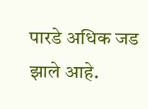पारडे अधिक जड झाले आहे.